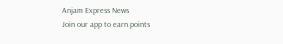Anjam Express News
Join our app to earn points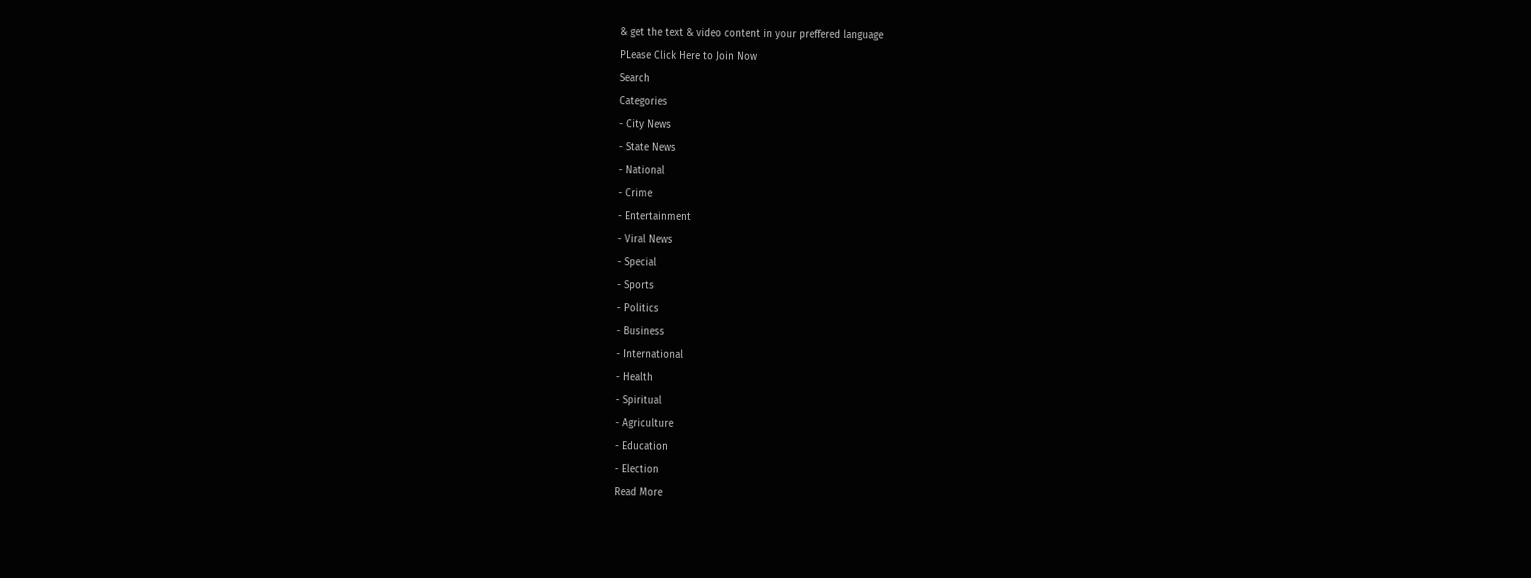& get the text & video content in your preffered language
PLease Click Here to Join Now
Search
Categories
- City News
- State News
- National
- Crime
- Entertainment
- Viral News
- Special
- Sports
- Politics
- Business
- International
- Health
- Spiritual
- Agriculture
- Education
- Election
Read More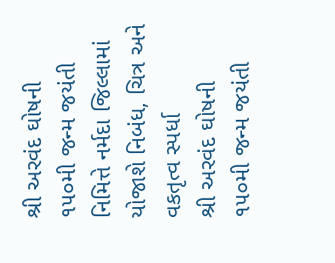શ્રી અરવંદ ઘોષની ૧૫૦મી જન્મ જયંતી નિમિત્તે નર્મદા જિલ્લામાં યોજાશે નિબંધ, ચિત્ર અને વકતૃત્વ સ્પર્ધા
શ્રી અરવંદ ઘોષની ૧૫૦મી જન્મ જયંતી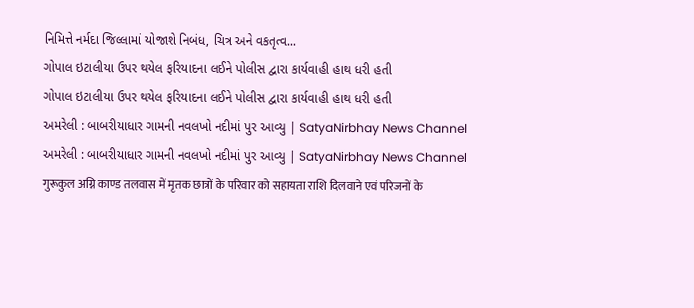નિમિત્તે નર્મદા જિલ્લામાં યોજાશે નિબંધ, ચિત્ર અને વકતૃત્વ...
ગોપાલ ઇટાલીયા ઉપર થયેલ ફરિયાદના લઈને પોલીસ દ્વારા કાર્યવાહી હાથ ધરી હતી
ગોપાલ ઇટાલીયા ઉપર થયેલ ફરિયાદના લઈને પોલીસ દ્વારા કાર્યવાહી હાથ ધરી હતી
અમરેલી : બાબરીયાધાર ગામની નવલખો નદીમાં પુર આવ્યુ | SatyaNirbhay News Channel
અમરેલી : બાબરીયાધાર ગામની નવલખો નદીમાં પુર આવ્યુ | SatyaNirbhay News Channel
गुरूकुल अग्नि काण्ड तलवास में मृतक छात्रों के परिवार को सहायता राशि दिलवाने एवं परिजनों के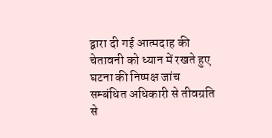द्वारा दी गई आत्मदाह की चेतावनी को ध्यान में रखते हुए घटना की निष्पक्ष जांच सम्बंधित अधिकारी से तीवग्रति से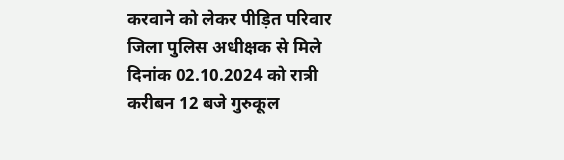करवाने को लेकर पीड़ित परिवार जिला पुलिस अधीक्षक से मिले
दिनांक 02.10.2024 को रात्री करीबन 12 बजे गुरुकूल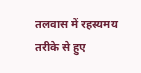तलवास में रहस्यमय तरीके से हुए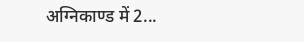अग्निकाण्ड में 2...